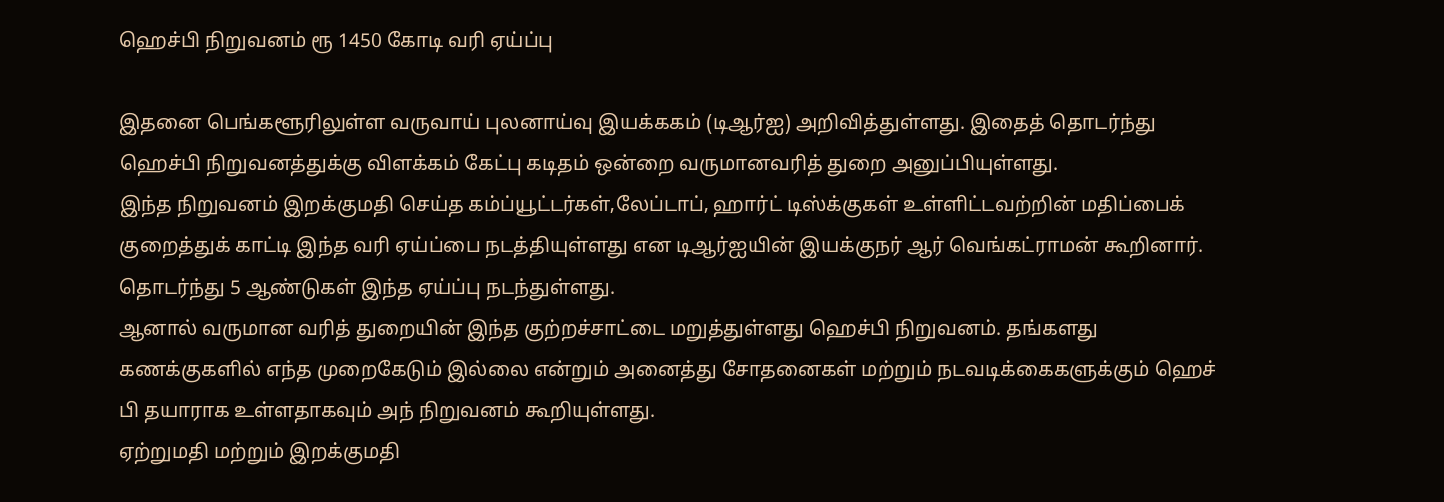ஹெச்பி நிறுவனம் ரூ 1450 கோடி வரி ஏய்ப்பு

இதனை பெங்களூரிலுள்ள வருவாய் புலனாய்வு இயக்ககம் (டிஆர்ஐ) அறிவித்துள்ளது. இதைத் தொடர்ந்து ஹெச்பி நிறுவனத்துக்கு விளக்கம் கேட்பு கடிதம் ஒன்றை வருமானவரித் துறை அனுப்பியுள்ளது.
இந்த நிறுவனம் இறக்குமதி செய்த கம்ப்யூட்டர்கள்,லேப்டாப், ஹார்ட் டிஸ்க்குகள் உள்ளிட்டவற்றின் மதிப்பைக் குறைத்துக் காட்டி இந்த வரி ஏய்ப்பை நடத்தியுள்ளது என டிஆர்ஐயின் இயக்குநர் ஆர் வெங்கட்ராமன் கூறினார். தொடர்ந்து 5 ஆண்டுகள் இந்த ஏய்ப்பு நடந்துள்ளது.
ஆனால் வருமான வரித் துறையின் இந்த குற்றச்சாட்டை மறுத்துள்ளது ஹெச்பி நிறுவனம். தங்களது கணக்குகளில் எந்த முறைகேடும் இல்லை என்றும் அனைத்து சோதனைகள் மற்றும் நடவடிக்கைகளுக்கும் ஹெச் பி தயாராக உள்ளதாகவும் அந் நிறுவனம் கூறியுள்ளது.
ஏற்றுமதி மற்றும் இறக்குமதி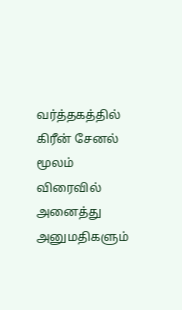வர்த்தகத்தில் கிரீன் சேனல் மூலம் விரைவில் அனைத்து அனுமதிகளும்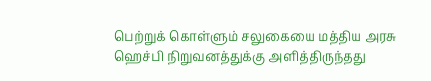பெற்றுக் கொள்ளும் சலுகையை மத்திய அரசு ஹெச்பி நிறுவனத்துக்கு அளித்திருந்தது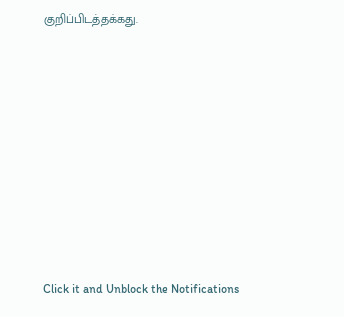குறிப்பிடத்தக்கது.












Click it and Unblock the Notifications